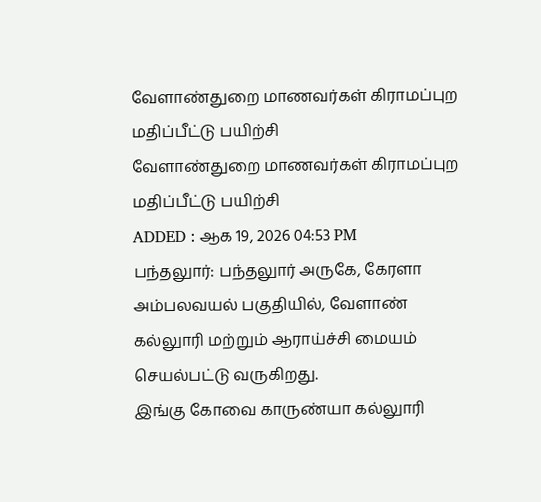வேளாண்துறை மாணவர்கள் கிராமப்புற மதிப்பீட்டு பயிற்சி
வேளாண்துறை மாணவர்கள் கிராமப்புற மதிப்பீட்டு பயிற்சி
ADDED : ஆக 19, 2026 04:53 PM
பந்தலுார்: பந்தலுார் அருகே, கேரளா அம்பலவயல் பகுதியில், வேளாண் கல்லுாரி மற்றும் ஆராய்ச்சி மையம் செயல்பட்டு வருகிறது.
இங்கு கோவை காருண்யா கல்லுாரி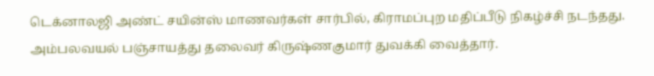டெக்னாலஜி அண்ட் சயின்ஸ் மாணவர்கள் சார்பில், கிராமப்புற மதிப்பீடு நிகழ்ச்சி நடந்தது. அம்பலவயல் பஞ்சாயத்து தலைவர் கிருஷ்ணகுமார் துவக்கி வைத்தார்.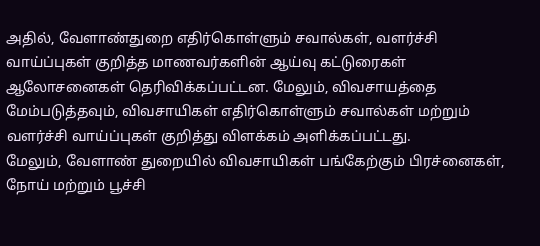அதில், வேளாண்துறை எதிர்கொள்ளும் சவால்கள், வளர்ச்சி வாய்ப்புகள் குறித்த மாணவர்களின் ஆய்வு கட்டுரைகள் ஆலோசனைகள் தெரிவிக்கப்பட்டன. மேலும், விவசாயத்தை மேம்படுத்தவும், விவசாயிகள் எதிர்கொள்ளும் சவால்கள் மற்றும் வளர்ச்சி வாய்ப்புகள் குறித்து விளக்கம் அளிக்கப்பட்டது.
மேலும், வேளாண் துறையில் விவசாயிகள் பங்கேற்கும் பிரச்னைகள், நோய் மற்றும் பூச்சி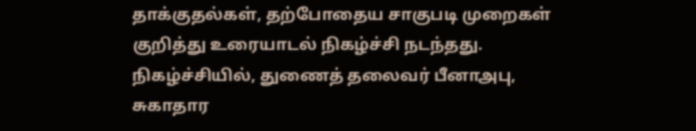தாக்குதல்கள், தற்போதைய சாகுபடி முறைகள் குறித்து உரையாடல் நிகழ்ச்சி நடந்தது.
நிகழ்ச்சியில், துணைத் தலைவர் பீனாஅபு, சுகாதார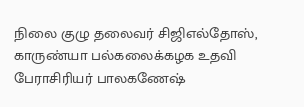நிலை குழு தலைவர் சிஜிஎல்தோஸ், காருண்யா பல்கலைக்கழக உதவி பேராசிரியர் பாலகணேஷ்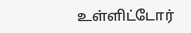உள்ளிட்டோர்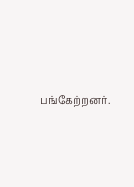பங்கேற்றனர்.